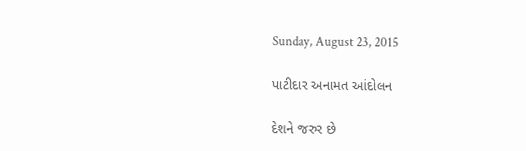Sunday, August 23, 2015

પાટીદાર અનામત આંદોલન

દેશને જરુર છે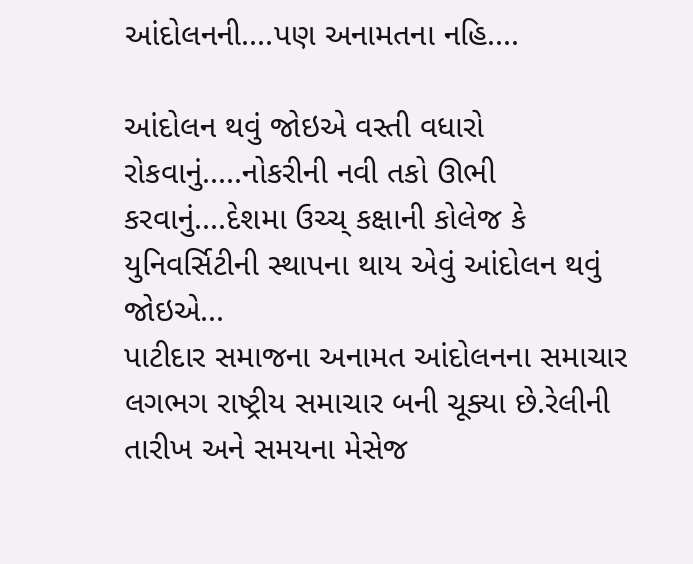આંદોલનની....પણ અનામતના નહિ....

આંદોલન થવું જોઇએ વસ્તી વધારો રોકવાનું.....નોકરીની નવી તકો ઊભી કરવાનું....દેશમા ઉચ્ચ્ કક્ષાની કોલેજ કે યુનિવર્સિટીની સ્થાપના થાય એવું આંદોલન થવું જોઇએ...
પાટીદાર સમાજના અનામત આંદોલનના સમાચાર લગભગ રાષ્ટ્રીય સમાચાર બની ચૂક્યા છે.રેલીની તારીખ અને સમયના મેસેજ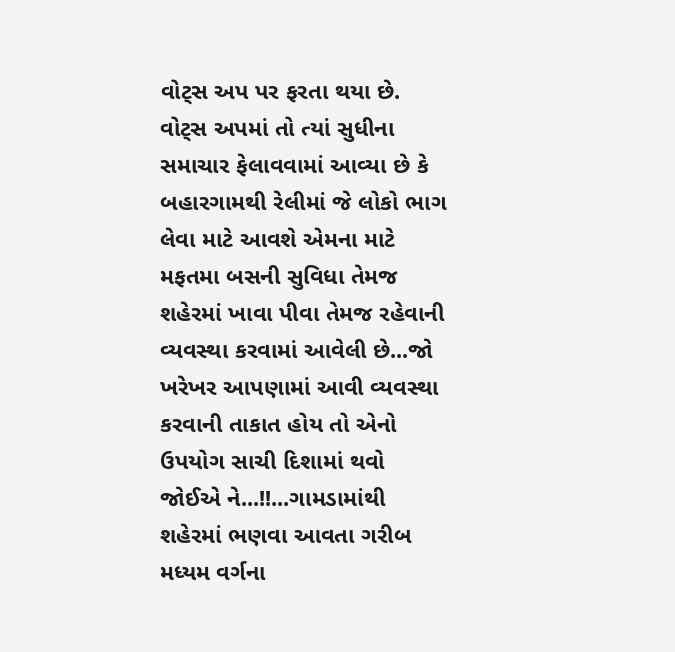વોટ્સ અપ પર ફરતા થયા છે.
વોટ્સ અપમાં તો ત્યાં સુધીના સમાચાર ફેલાવવામાં આવ્યા છે કે બહારગામથી રેલીમાં જે લોકો ભાગ લેવા માટે આવશે એમના માટે મફતમા બસની સુવિધા તેમજ શહેરમાં ખાવા પીવા તેમજ રહેવાની વ્યવસ્થા કરવામાં આવેલી છે...જો ખરેખર આપણામાં આવી વ્યવસ્થા કરવાની તાકાત હોય તો એનો ઉપયોગ સાચી દિશામાં થવો જોઈએ ને...!!...ગામડામાંથી શહેરમાં ભણવા આવતા ગરીબ મધ્યમ વર્ગના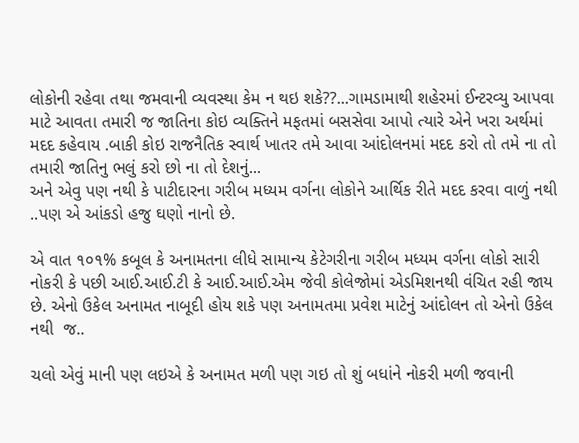લોકોની રહેવા તથા જમવાની વ્યવસ્થા કેમ ન થઇ શકે??...ગામડામાથી શહેરમાં ઈન્ટરવ્યુ આપવા માટે આવતા તમારી જ જાતિના કોઇ વ્યક્તિને મફતમાં બસસેવા આપો ત્યારે એને ખરા અર્થમાં મદદ કહેવાય .બાકી કોઇ રાજનૈતિક સ્વાર્થ ખાતર તમે આવા આંદોલનમાં મદદ કરો તો તમે ના તો તમારી જાતિનુ ભલું કરો છો ના તો દેશનું...
અને એવુ પણ નથી કે પાટીદારના ગરીબ મધ્યમ વર્ગના લોકોને આર્થિક રીતે મદદ કરવા વાળું નથી ..પણ એ આંકડો હજુ ઘણો નાનો છે.

એ વાત ૧૦૧% કબૂલ કે અનામતના લીધે સામાન્ય કેટેગરીના ગરીબ મધ્યમ વર્ગના લોકો સારી નોકરી કે પછી આઈ.આઈ.ટી કે આઈ.આઈ.એમ જેવી કોલેજોમાં એડમિશનથી વંચિત રહી જાય છે. એનો ઉકેલ અનામત નાબૂદી હોય શકે પણ અનામતમા પ્રવેશ માટેનું આંદોલન તો એનો ઉકેલ નથી  જ..

ચલો એવું માની પણ લઇએ કે અનામત મળી પણ ગઇ તો શું બધાંને નોકરી મળી જવાની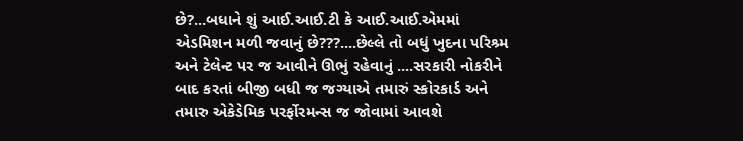છે?...બધાને શું આઈ.આઈ.ટી કે આઈ.આઈ.એમમાં એડમિશન મળી જવાનું છે???....છેલ્લે તો બધું ખુદના પરિશ્ર્મ અને ટેલેન્ટ પર જ આવીને ઊભું રહેવાનું ....સરકારી નોકરીને બાદ કરતાં બીજી બધી જ જગ્યાએ તમારું સ્કોરકાર્ડ અને તમારુ એકેડેમિક પરર્ફોરમન્સ જ જોવામાં આવશે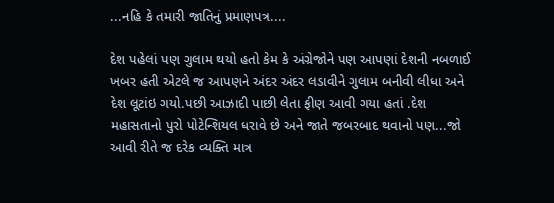...નહિ કે તમારી જાતિનું પ્રમાણપત્ર....

દેશ પહેલાં પણ ગુલામ થયો હતો કેમ કે અંગ્રેજોને પણ આપણાં દેશની નબળાઈ ખબર હતી એટલે જ આપણને અંદર અંદર લડાવીને ગુલામ બનીવી લીધા અને દેશ લૂટાંઇ ગયો.પછી આઝાદી પાછી લેતા ફીણ આવી ગયા હતાં .દેશ મહાસતાનો પુરો પોટેન્શિયલ ધરાવે છે અને જાતે જબરબાદ થવાનો પણ...જો આવી રીતે જ દરેક વ્યક્તિ માત્ર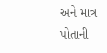અને માત્ર પોતાની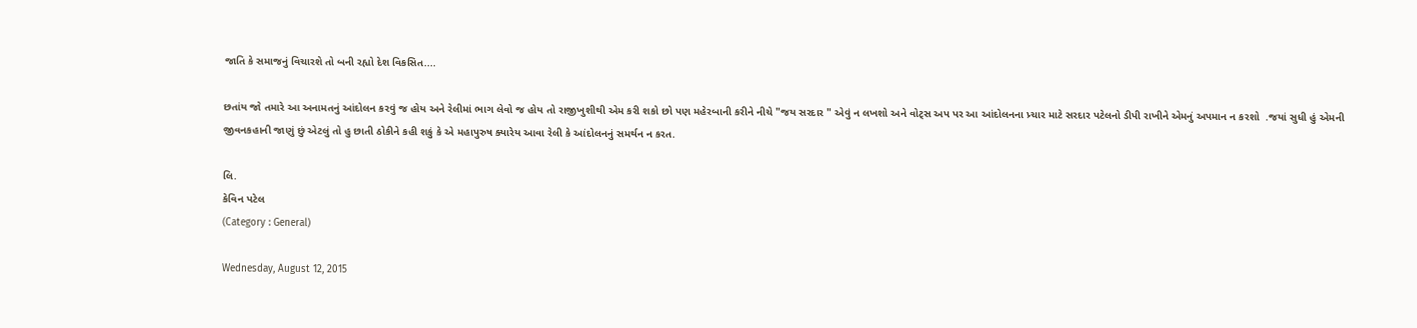જાતિ કે સમાજનું વિચારશે તો બની રહ્યો દેશ વિકસિત....

છતાંય જો તમારે આ અનામતનું આંદોલન કરવું જ હોય અને રેલીમાં ભાગ લેવો જ હોય તો રાજીખુશીથી એમ કરી શકો છો પણ મહેરબાની કરીને નીચે "જય સરદાર " એવું ન લખશો અને વોટ્સ અપ પર આ આંદોલનના પ્ર્ચાર માટે સરદાર પટેલનો ડીપી રાખીને એમનું અપમાન ન કરશો  .જયાં સુધી હું એમની જીવનકહાની જાણું છું એટલું તો હુ છાતી ઠોકીને કહી શકું કે એ મહાપુરુષ ક્યારેય આવા રેલી કે આંદોલનનું સમર્થન ન કરત.

લિ.
કેવિન પટેલ
(Category : General)

Wednesday, August 12, 2015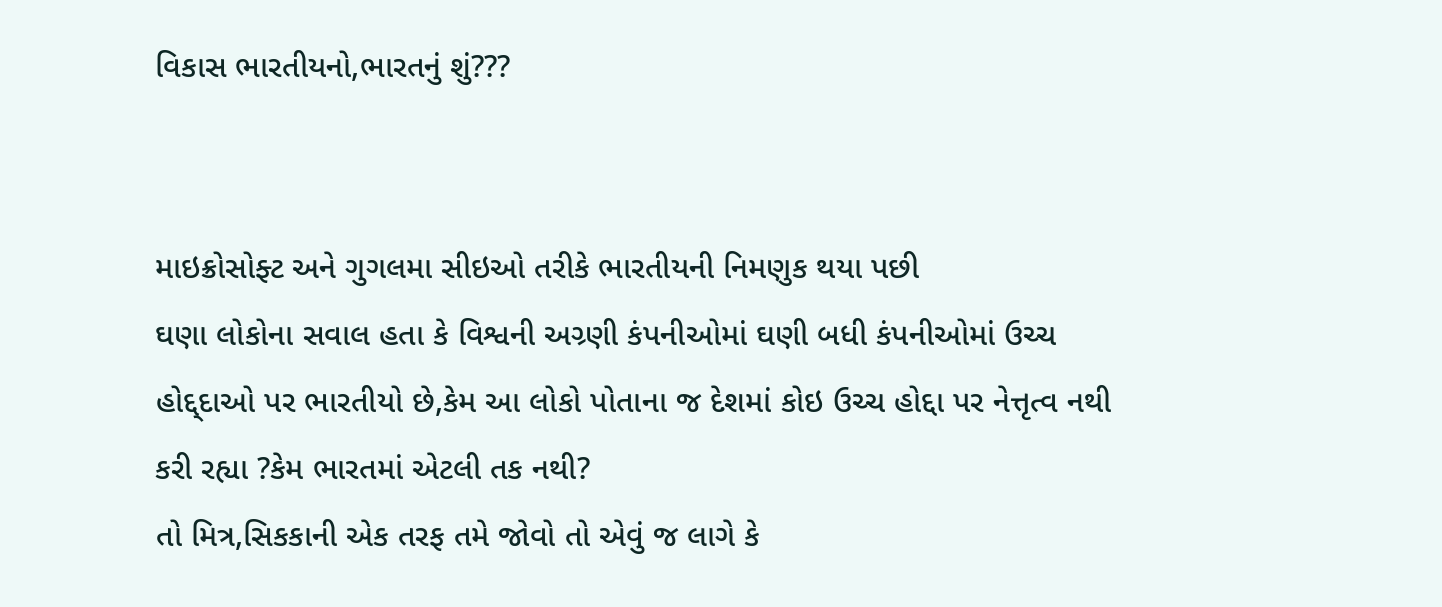વિકાસ ભારતીયનો,ભારતનું શું???


માઇક્રોસોફ્ટ અને ગુગલમા સીઇઓ તરીકે ભારતીયની નિમણુક થયા પછી
ઘણા લોકોના સવાલ હતા કે વિશ્વની અગ્ર્ણી કંપનીઓમાં ઘણી બધી કંપનીઓમાં ઉચ્ચ હોદ્દ્દાઓ પર ભારતીયો છે,કેમ આ લોકો પોતાના જ દેશમાં કોઇ ઉચ્ચ હોદ્દા પર નેત્તૃત્વ નથી કરી રહ્યા ?કેમ ભારતમાં એટલી તક નથી?
તો મિત્ર,સિકકાની એક તરફ તમે જોવો તો એવું જ લાગે કે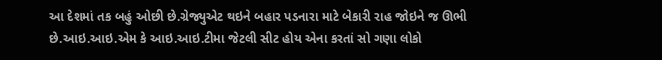આ દેશમાં તક બહું ઓછી છે.ગ્રેજ્યુએટ થઇને બહાર પડનારા માટે બેકારી રાહ જોઇને જ ઊભી છે.આઇ.આઇ.એમ કે આઇ.આઇ.ટીમા જેટલી સીટ હોય એના કરતાં સો ગણા લોકો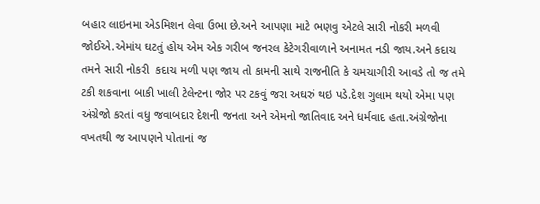બહાર લાઇનમા એડમિશન લેવા ઉભા છે.અને આપણા માટે ભણવુ એટલે સારી નોકરી મળવી જોઈએ.એમાંય ઘટતું હોય એમ એક ગરીબ જનરલ કેટેગરીવાળાને અનામત નડી જાય.અને કદાચ તમને સારી નોકરી  કદાચ મળી પણ જાય તો કામની સાથે રાજનીતિ કે ચમચાગીરી આવડે તો જ તમે ટકી શકવાના બાકી ખાલી ટેલેન્ટના જોર પર ટકવું જરા અઘરું થઇ પડે.દેશ ગુલામ થયો એમા પણ અંગ્રેજો કરતાં વધુ જવાબદાર દેશની જનતા અને એમનો જાતિવાદ અને ધર્મવાદ હતા.અંગ્રેજોના વખતથી જ આપણને પોતાનાં જ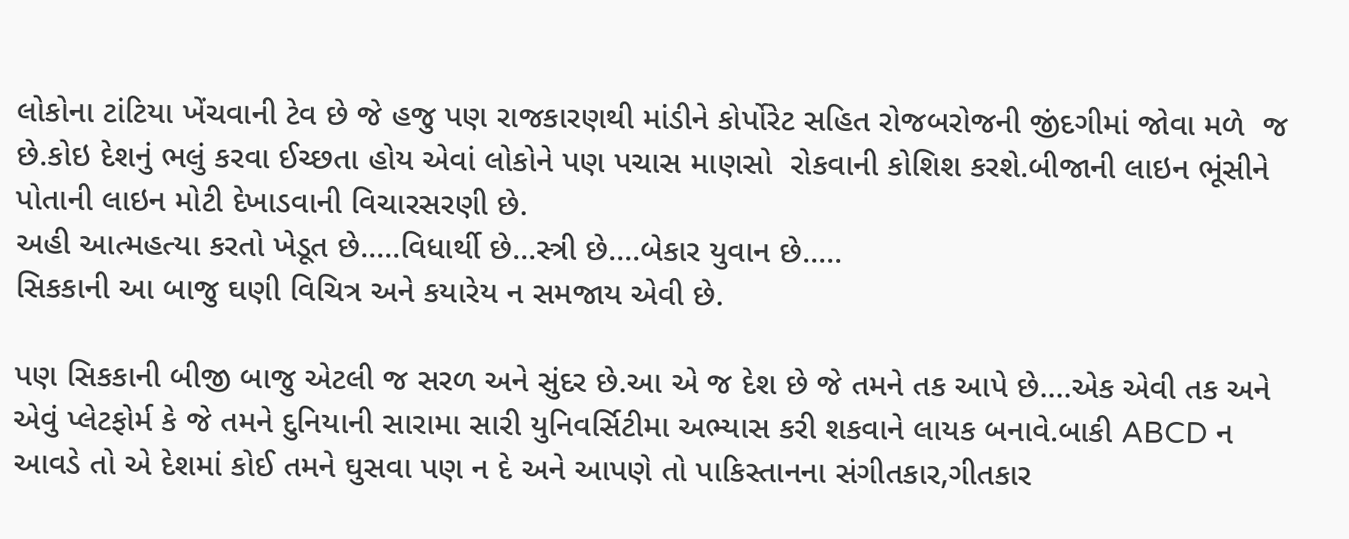લોકોના ટાંટિયા ખેંચવાની ટેવ છે જે હજુ પણ રાજકારણથી માંડીને કોર્પોરેટ સહિત રોજબરોજની જીંદગીમાં જોવા મળે  જ છે.કોઇ દેશનું ભલું કરવા ઈચ્છતા હોય એવાં લોકોને પણ પચાસ માણસો  રોકવાની કોશિશ કરશે.બીજાની લાઇન ભૂંસીને પોતાની લાઇન મોટી દેખાડવાની વિચારસરણી છે.
અહી આત્મહત્યા કરતો ખેડૂત છે.....વિધાર્થી છે...સ્ત્રી છે....બેકાર યુવાન છે.....
સિકકાની આ બાજુ ઘણી વિચિત્ર અને કયારેય ન સમજાય એવી છે.

પણ સિકકાની બીજી બાજુ એટલી જ સરળ અને સુંદર છે.આ એ જ દેશ છે જે તમને તક આપે છે....એક એવી તક અને એવું પ્લેટફોર્મ કે જે તમને દુનિયાની સારામા સારી યુનિવર્સિટીમા અભ્યાસ કરી શકવાને લાયક બનાવે.બાકી ABCD ન આવડે તો એ દેશમાં કોઈ તમને ઘુસવા પણ ન દે અને આપણે તો પાકિસ્તાનના સંગીતકાર,ગીતકાર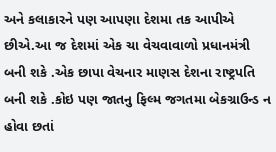અને કલાકારને પણ આપણા દેશમા તક આપીએ છીએ.આ જ દેશમાં એક ચા વેચવાવાળો પ્રધાનમંત્રી બની શકે .એક છાપા વેચનાર માણસ દેશના રાષ્ટ્રપતિ બની શકે .કોઇ પણ જાતનુ ફિલ્મ જગતમા બેકગ્રાઉન્ડ ન હોવા છતાં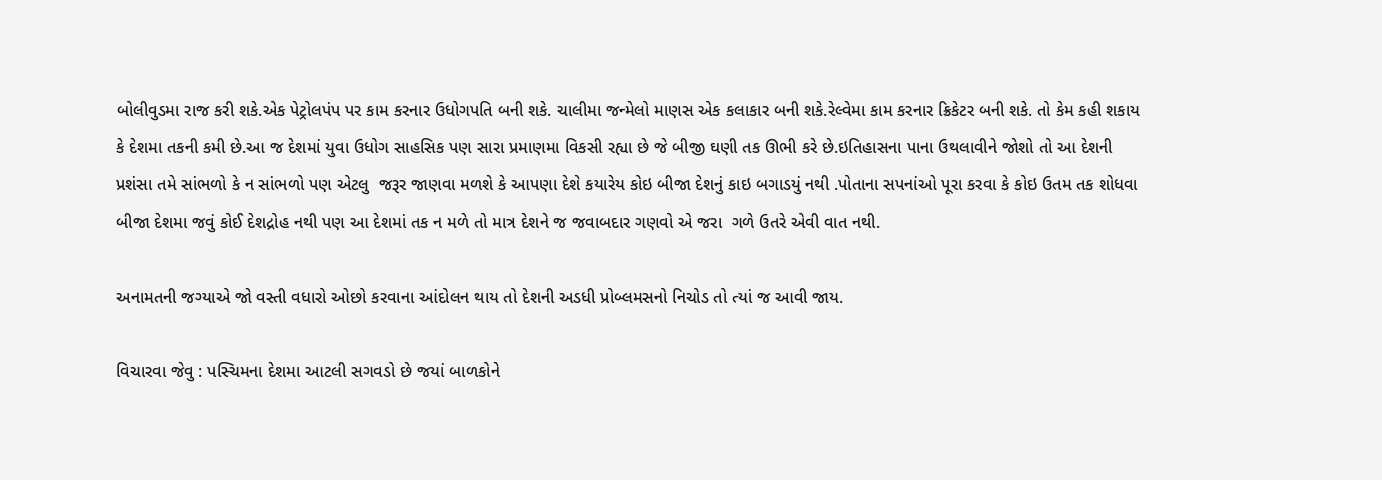બોલીવુડમા રાજ કરી શકે.એક પેટ્રોલપંપ પર કામ કરનાર ઉધોગપતિ બની શકે. ચાલીમા જન્મેલો માણસ એક કલાકાર બની શકે.રેલ્વેમા કામ કરનાર ક્રિકેટર બની શકે. તો કેમ કહી શકાય કે દેશમા તકની કમી છે.આ જ દેશમાં યુવા ઉધોગ સાહસિક પણ સારા પ્રમાણમા વિકસી રહ્યા છે જે બીજી ઘણી તક ઊભી કરે છે.ઇતિહાસના પાના ઉથલાવીને જોશો તો આ દેશની પ્રશંસા તમે સાંભળો કે ન સાંભળો પણ એટલુ  જરૂર જાણવા મળશે કે આપણા દેશે કયારેય કોઇ બીજા દેશનું કાઇ બગાડયું નથી .પોતાના સપનાંઓ પૂરા કરવા કે કોઇ ઉતમ તક શોધવા બીજા દેશમા જવું કોઈ દેશદ્રોહ નથી પણ આ દેશમાં તક ન મળે તો માત્ર દેશને જ જવાબદાર ગણવો એ જરા  ગળે ઉતરે એવી વાત નથી.

અનામતની જગ્યાએ જો વસ્તી વધારો ઓછો કરવાના આંદોલન થાય તો દેશની અડધી પ્રોબ્લમસનો નિચોડ તો ત્યાં જ આવી જાય.

વિચારવા જેવુ : પસ્ચિમના દેશમા આટલી સગવડો છે જયાં બાળકોને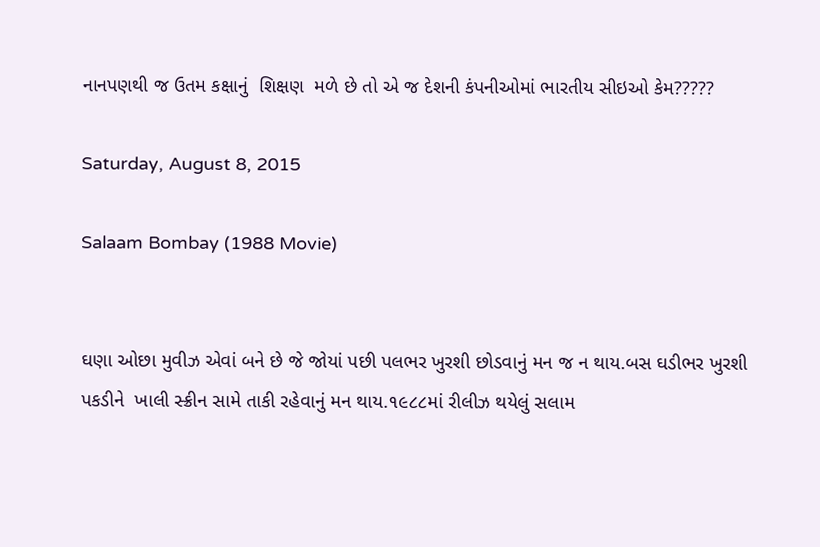નાનપણથી જ ઉતમ કક્ષાનું  શિક્ષણ  મળે છે તો એ જ દેશની કંપનીઓમાં ભારતીય સીઇઓ કેમ?????

Saturday, August 8, 2015

Salaam Bombay (1988 Movie)


ઘણા ઓછા મુવીઝ એવાં બને છે જે જોયાં પછી પલભર ખુરશી છોડવાનું મન જ ન થાય.બસ ઘડીભર ખુરશી પકડીને  ખાલી સ્ક્રીન સામે તાકી રહેવાનું મન થાય.૧૯૮૮માં રીલીઝ થયેલું સલામ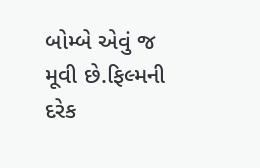બોમ્બે એવું જ મૂવી છે.ફિલ્મની દરેક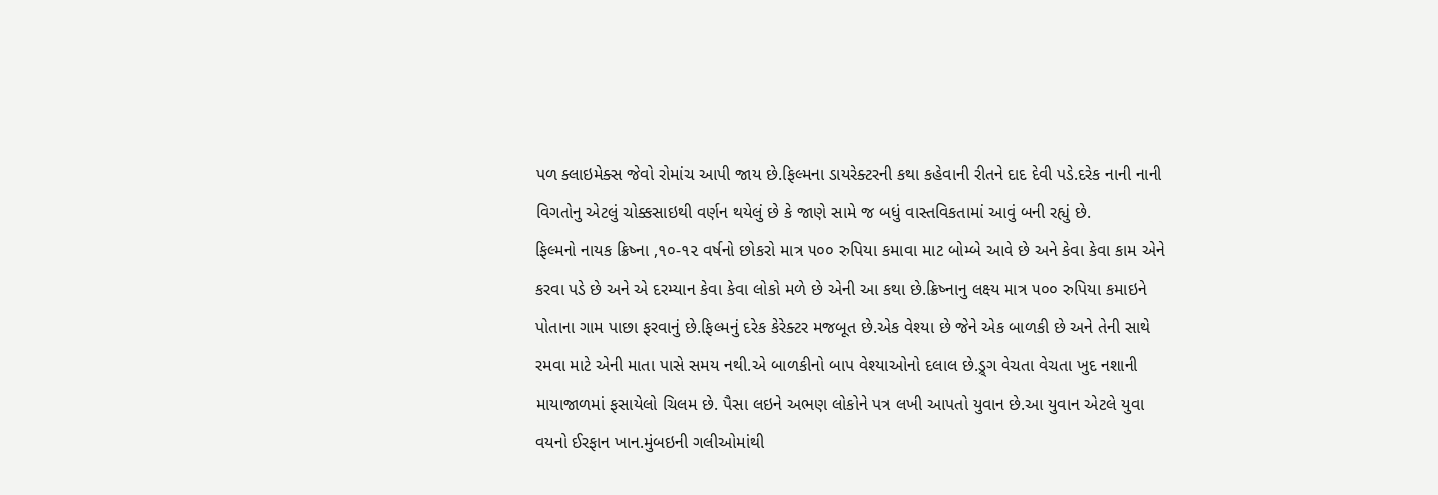પળ ક્લાઇમેક્સ જેવો રોમાંચ આપી જાય છે.ફિલ્મના ડાયરેક્ટરની કથા કહેવાની રીતને દાદ દેવી પડે.દરેક નાની નાની વિગતોનુ એટલું ચોક્કસાઇથી વર્ણન થયેલું છે કે જાણે સામે જ બધું વાસ્તવિકતામાં આવું બની રહ્યું છે.
ફિલ્મનો નાયક ક્રિષ્ના ,૧૦-૧૨ વર્ષનો છોકરો માત્ર ૫૦૦ રુપિયા કમાવા માટ બોમ્બે આવે છે અને કેવા કેવા કામ એને કરવા પડે છે અને એ દરમ્યાન કેવા કેવા લોકો મળે છે એની આ કથા છે.ક્રિષ્નાનુ લક્ષ્ય માત્ર ૫૦૦ રુપિયા કમાઇને પોતાના ગામ પાછા ફરવાનું છે.ફિલ્મનું દરેક કેરેક્ટર મજબૂત છે.એક વેશ્યા છે જેને એક બાળકી છે અને તેની સાથે રમવા માટે એની માતા પાસે સમય નથી.એ બાળકીનો બાપ વેશ્યાઓનો દલાલ છે.ડ્ર્ગ વેચતા વેચતા ખુદ નશાની માયાજાળમાં ફસાયેલો ચિલમ છે. પૈસા લઇને અભણ લોકોને પત્ર લખી આપતો યુવાન છે.આ યુવાન એટલે યુવા વયનો ઈરફાન ખાન.મુંબઇની ગલીઓમાંથી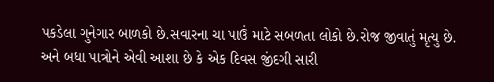પકડેલા ગુનેગાર બાળકો છે.સવારના ચા પાઉં માટે સબળતા લોકો છે.રોજ જીવાતું મૃત્યુ છે. અને બધા પાત્રોને એવી આશા છે કે એક દિવસ જીંદગી સારી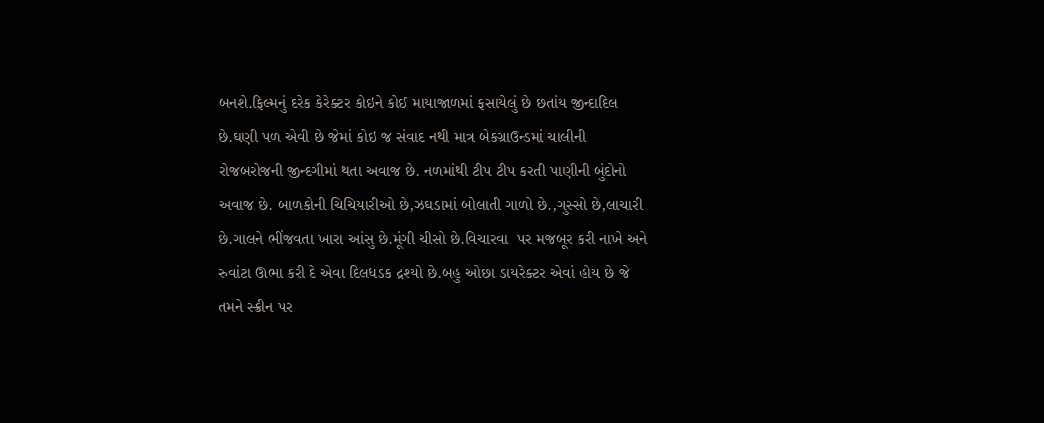બનશે.ફિલ્મનું દરેક કેરેક્ટર કોઇને કોઈ માયાજાળમાં ફસાયેલું છે છતાંય જીન્દાદિલ છે.ઘણી પળ એવી છે જેમાં કોઇ જ સંવાદ નથી માત્ર બેકગ્રાઉન્ડમાં ચાલીની રોજબરોજની જીન્દગીમાં થતા અવાજ છે. નળમાંથી ટીપ ટીપ કરતી પાણીની બુંદોનો અવાજ છે. બાળકોની ચિચિયારીઓ છે,ઝઘડામાં બોલાતી ગાળો છે.,ગુસ્સો છે,લાચારી છે.ગાલને ભીંજવતા ખારા આંસુ છે.મૂંગી ચીસો છે.વિચારવા  પર મજબૂર કરી નાખે અને રુવાંટા ઊભા કરી દે એવા દિલધડક દ્રશ્યો છે.બહુ ઓછા ડાયરેક્ટર એવાં હોય છે જે તમને સ્ક્રીન પર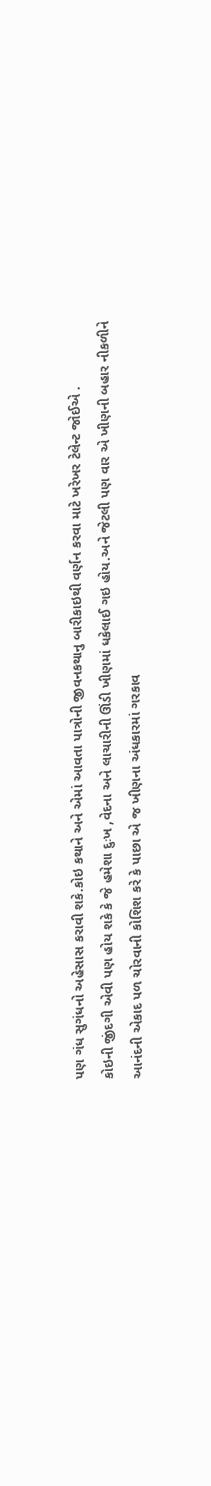પણ ગંધ સુગંધનો અહેસાસ કરાવી શકે.કોઇ કથાને અને એમાં આવતા પાત્રોની જીવનકથાનુ બારીકાઇથી વર્ણન કરવા માટે ખરેખર ટેલેન્ટ જોઈએ .
કોઇની જીંદગી એવી પણ હોય શકે કે જે હમેશા દુઃખ ,વેદના અને લાચારીની ઊંડી ખીણમાં ધકેલાઈ ગઇ હોય.અને જેટલી પણ વાર એ ખીણની બહાર નીકળીને આનંદની એકાદ પળ ચોરવાની કોશિશ કરે કે પાછા એ જ ખીણના અંધકારમાં ગરકાવ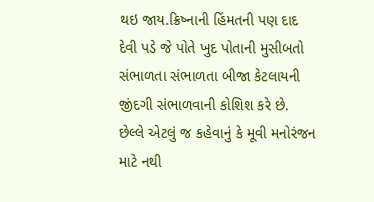થઇ જાય.ક્રિષ્નાની હિંમતની પણ દાદ દેવી પડે જે પોતે ખુદ પોતાની મુસીબતો સંભાળતા સંભાળતા બીજા કેટલાયની જીંદગી સંભાળવાની કોશિશ કરે છે.
છેલ્લે એટલું જ કહેવાનું કે મૂવી મનોરંજન માટે નથી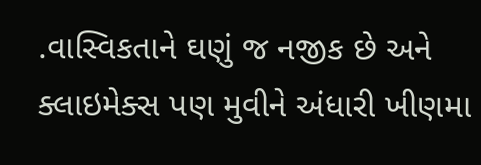.વાસ્વિકતાને ઘણું જ નજીક છે અને ક્લાઇમેક્સ પણ મુવીને અંધારી ખીણમા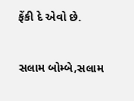ફેંકી દે એવો છે.

સલામ બોમ્બે,સલામ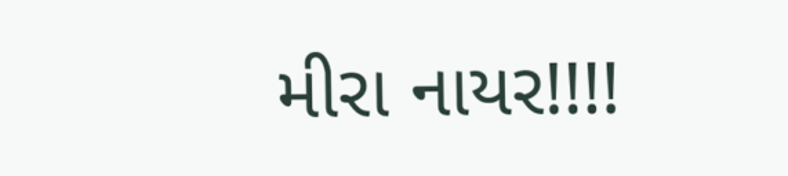મીરા નાયર!!!!